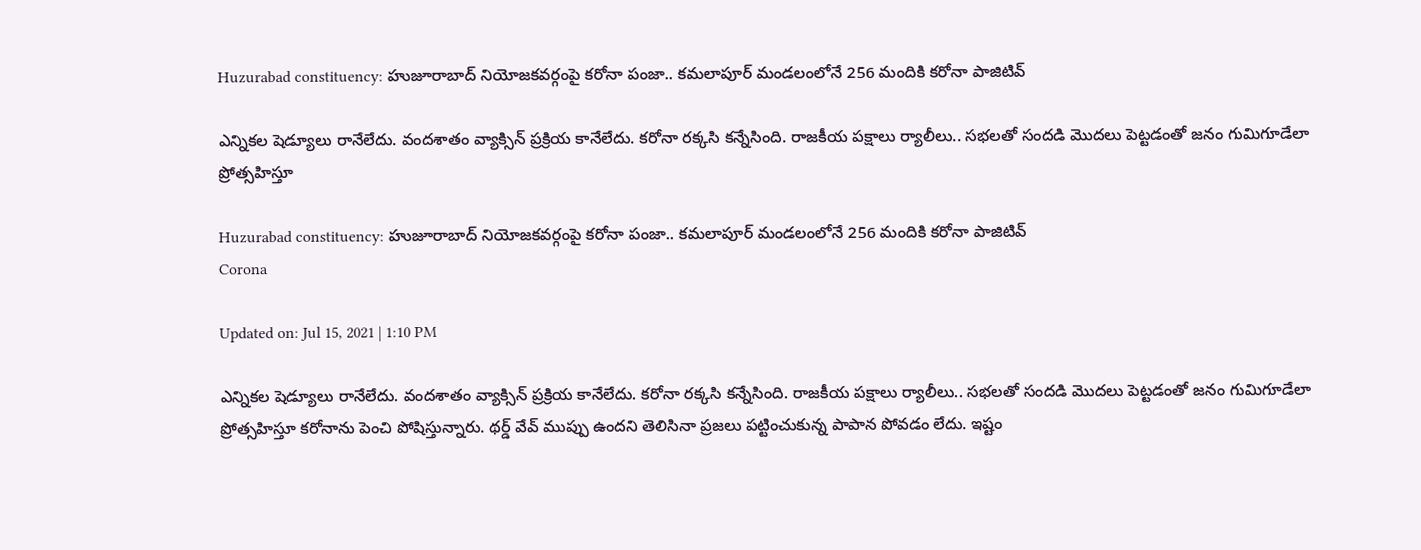Huzurabad constituency: హుజూరాబాద్ నియోజకవర్గంపై కరోనా పంజా.. కమలాపూర్‌ మండలంలోనే 256 మందికి కరోనా పాజిటివ్‌

ఎన్నికల షెడ్యూలు రానేలేదు. వందశాతం వ్యాక్సిన్‌ ప్రక్రియ కానేలేదు. కరోనా రక్కసి కన్నేసింది. రాజకీయ పక్షాలు ర్యాలీలు.. సభలతో సందడి మొదలు పెట్టడంతో జనం గుమిగూడేలా ప్రోత్సహిస్తూ

Huzurabad constituency: హుజూరాబాద్ నియోజకవర్గంపై కరోనా పంజా.. కమలాపూర్‌ మండలంలోనే 256 మందికి కరోనా పాజిటివ్‌
Corona

Updated on: Jul 15, 2021 | 1:10 PM

ఎన్నికల షెడ్యూలు రానేలేదు. వందశాతం వ్యాక్సిన్‌ ప్రక్రియ కానేలేదు. కరోనా రక్కసి కన్నేసింది. రాజకీయ పక్షాలు ర్యాలీలు.. సభలతో సందడి మొదలు పెట్టడంతో జనం గుమిగూడేలా ప్రోత్సహిస్తూ కరోనాను పెంచి పోషిస్తున్నారు. థర్డ్ వేవ్ ముప్పు ఉందని తెలిసినా ప్రజలు పట్టించుకున్న పాపాన పోవడం లేదు. ఇష్టం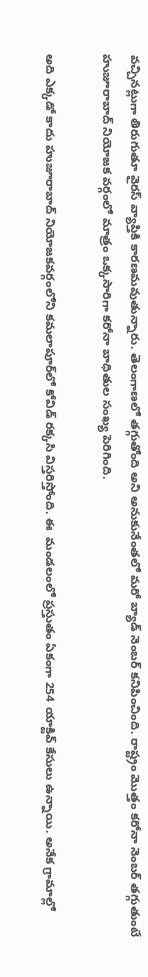వచ్చినట్లుగా తిరుగుతూ వైరస్‌ వ్యాప్తికి కారణమవుతున్నారు. తెలంగాణలో తగ్గుతోంది అని అనుకునేంతలో మరో బ్యాడ్ నెంబర్ కనిపించింది. రాష్ట్రం మొత్తం కరోనా నెంబర్ తగ్గుతుంటే హుజూరాబాద్ నియోజక వర్గంలో మాత్రం ఒక్కసారిగా కరోనా బాధితుల సంఖ్య పెరిగింది.

అది ఎక్కడో కాదు హుజూరాబాద్ నియోజకవర్గంలోని కమలాపూర్‌లో కోవిడ్ రక్కసి విస్తరిస్తోంది. ఈ  మండలంలో ప్రస్తుతం ఏకంగా 254 యాక్టివ్‌ కేసులు ఉన్నాయి. అనేక గ్రామాల్లో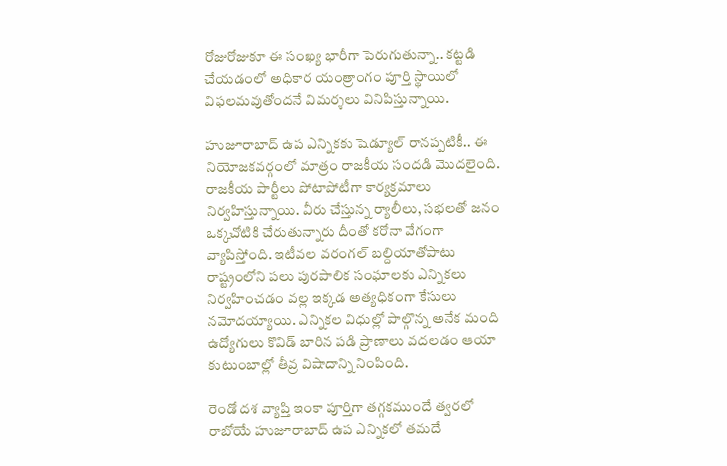రోజురోజుకూ ఈ సంఖ్య భారీగా పెరుగుతున్నా.. కట్టడి చేయడంలో అధికార యంత్రాంగం పూర్తి స్థాయిలో విఫలమవుతోందనే విమర్శలు వినిపిస్తున్నాయి.

హుజూరాబాద్‌ ఉప ఎన్నికకు షెడ్యూల్‌ రానప్పటికీ.. ఈ నియోజకవర్గంలో మాత్రం రాజకీయ సందడి మొదలైంది. రాజకీయ పార్టీలు పోటాపోటీగా కార్యక్రమాలు నిర్వహిస్తున్నాయి. వీరు చేస్తున్న ర్యాలీలు, సభలతో జనం ఒక్కచోటికి చేరుతున్నారు దీంతో కరోనా వేగంగా వ్యాపిస్తోంది. ఇటీవల వరంగల్‌ బల్దియాతోపాటు రాష్ట్రంలోని పలు పురపాలిక సంఘాలకు ఎన్నికలు నిర్వహించడం వల్ల ఇక్కడ అత్యధికంగా కేసులు నమోదయ్యాయి. ఎన్నికల విధుల్లో పాల్గొన్న అనేక మంది ఉద్యోగులు కొవిడ్‌ బారిన పడి ప్రాణాలు వదలడం ఆయా కుటుంబాల్లో తీవ్ర విషాదాన్ని నింపింది.

రెండో దశ వ్యాప్తి ఇంకా పూర్తిగా తగ్గకముందే త్వరలో రాబోయే హుజూరాబాద్‌ ఉప ఎన్నికలో తమదే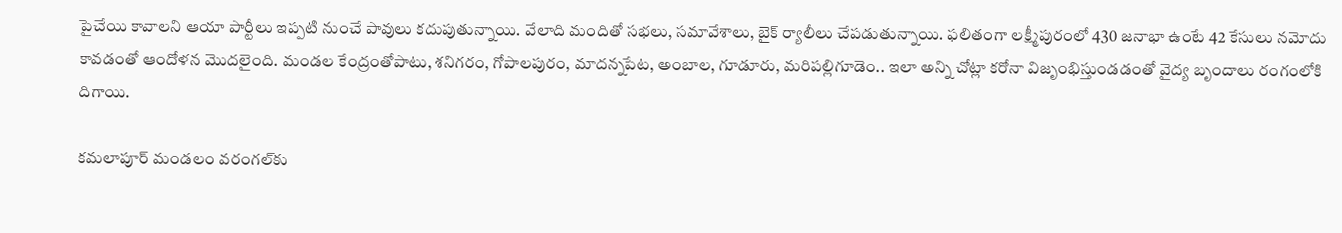పైచేయి కావాలని ఆయా పార్టీలు ఇప్పటి నుంచే పావులు కదుపుతున్నాయి. వేలాది మందితో సభలు, సమావేశాలు, బైక్‌ ర్యాలీలు చేపడుతున్నాయి. ఫలితంగా లక్ష్మీపురంలో 430 జనాభా ఉంటే 42 కేసులు నమోదు కావడంతో ఆందోళన మొదలైంది. మండల కేంద్రంతోపాటు, శనిగరం, గోపాలపురం, మాదన్నపేట, అంబాల, గూడూరు, మరిపల్లిగూడెం.. ఇలా అన్ని చోట్లా కరోనా విజృంభిస్తుండడంతో వైద్య బృందాలు రంగంలోకి దిగాయి.

కమలాపూర్‌ మండలం వరంగల్‌‌కు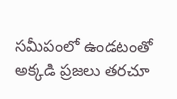సమీపంలో ఉండటంతో అక్కడి ప్రజలు తరచూ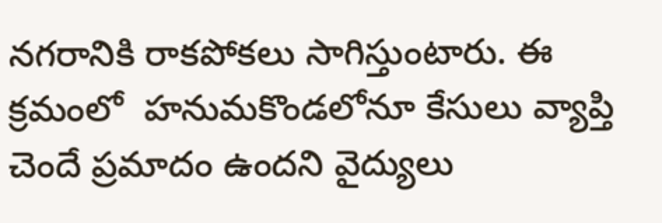నగరానికి రాకపోకలు సాగిస్తుంటారు. ఈ క్రమంలో  హనుమకొండలోనూ కేసులు వ్యాప్తి చెందే ప్రమాదం ఉందని వైద్యులు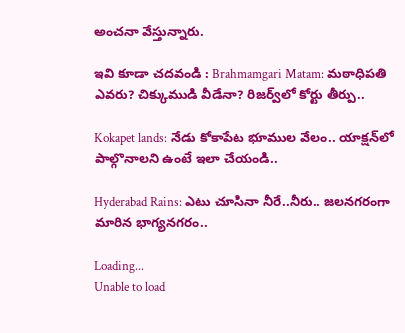అంచనా వేస్తున్నారు.

ఇవి కూడా చదవండి : Brahmamgari Matam: మఠాధిపతి ఎవరు? చిక్కుముడి వీడేనా? రిజర్వ్‌లో కోర్టు తీర్పు..

Kokapet lands: నేడు కోకాపేట భూముల వేలం.. యాక్షన్‌లో పాల్గొనాలని ఉంటే ఇలా చేయండి..

Hyderabad Rains: ఎటు చూసినా నీరే..నీరు.. జలనగరంగా మారిన భాగ్యనగరం..

Loading...
Unable to load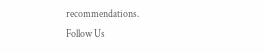recommendations.
Follow Us